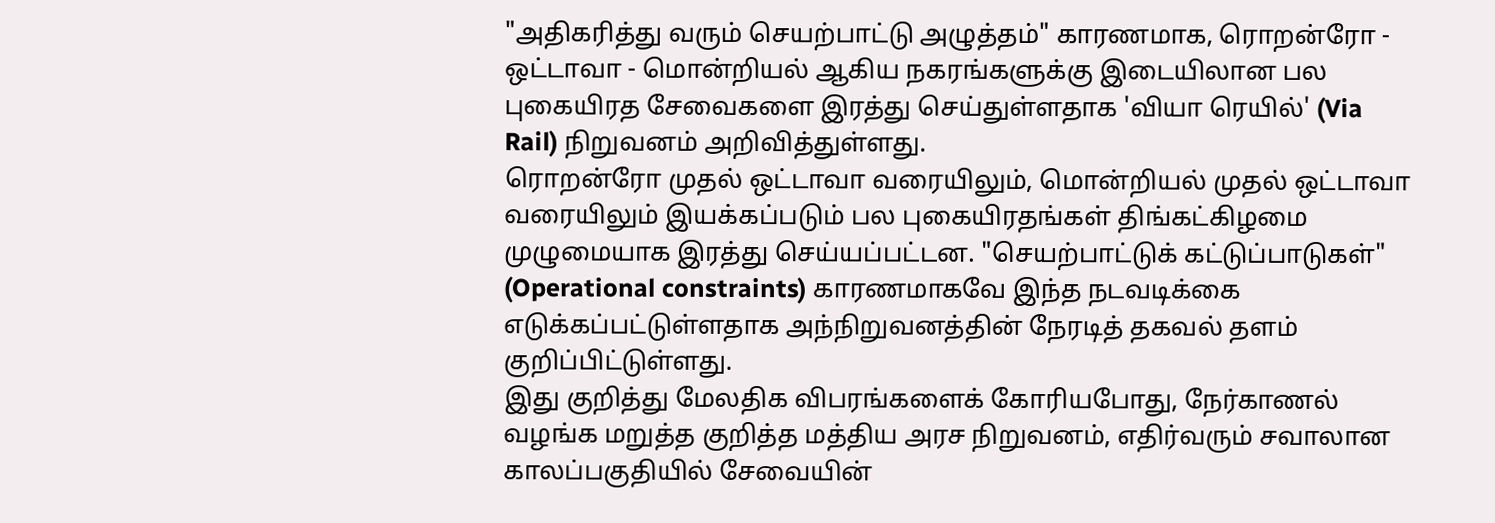"அதிகரித்து வரும் செயற்பாட்டு அழுத்தம்" காரணமாக, ரொறன்ரோ - ஒட்டாவா - மொன்றியல் ஆகிய நகரங்களுக்கு இடையிலான பல புகையிரத சேவைகளை இரத்து செய்துள்ளதாக 'வியா ரெயில்' (Via Rail) நிறுவனம் அறிவித்துள்ளது.
ரொறன்ரோ முதல் ஒட்டாவா வரையிலும், மொன்றியல் முதல் ஒட்டாவா வரையிலும் இயக்கப்படும் பல புகையிரதங்கள் திங்கட்கிழமை முழுமையாக இரத்து செய்யப்பட்டன. "செயற்பாட்டுக் கட்டுப்பாடுகள்" (Operational constraints) காரணமாகவே இந்த நடவடிக்கை எடுக்கப்பட்டுள்ளதாக அந்நிறுவனத்தின் நேரடித் தகவல் தளம் குறிப்பிட்டுள்ளது.
இது குறித்து மேலதிக விபரங்களைக் கோரியபோது, நேர்காணல் வழங்க மறுத்த குறித்த மத்திய அரச நிறுவனம், எதிர்வரும் சவாலான காலப்பகுதியில் சேவையின்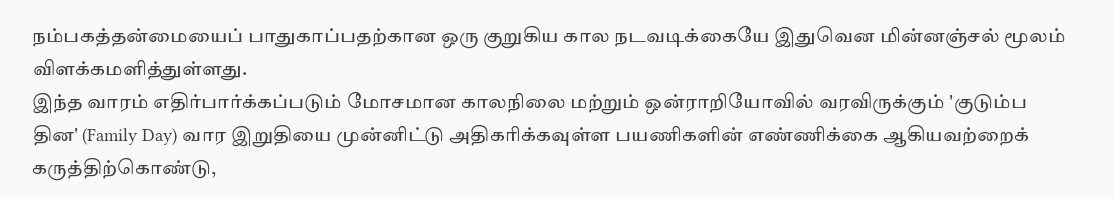நம்பகத்தன்மையைப் பாதுகாப்பதற்கான ஒரு குறுகிய கால நடவடிக்கையே இதுவென மின்னஞ்சல் மூலம் விளக்கமளித்துள்ளது.
இந்த வாரம் எதிர்பார்க்கப்படும் மோசமான காலநிலை மற்றும் ஒன்ராறியோவில் வரவிருக்கும் 'குடும்ப தின' (Family Day) வார இறுதியை முன்னிட்டு அதிகரிக்கவுள்ள பயணிகளின் எண்ணிக்கை ஆகியவற்றைக் கருத்திற்கொண்டு,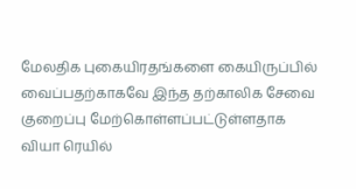மேலதிக புகையிரதங்களை கையிருப்பில் வைப்பதற்காகவே இந்த தற்காலிக சேவை குறைப்பு மேற்கொள்ளப்பட்டுள்ளதாக வியா ரெயில்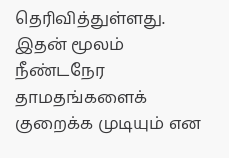தெரிவித்துள்ளது. இதன் மூலம் நீண்டநேர தாமதங்களைக் குறைக்க முடியும் என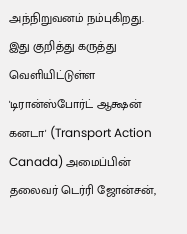அந்நிறுவனம் நம்புகிறது.
இது குறித்து கருத்து வெளியிட்டுள்ள 'டிரான்ஸ்போர்ட் ஆக்ஷன் கனடா' (Transport Action Canada) அமைப்பின் தலைவர் டெர்ரி ஜோன்சன்,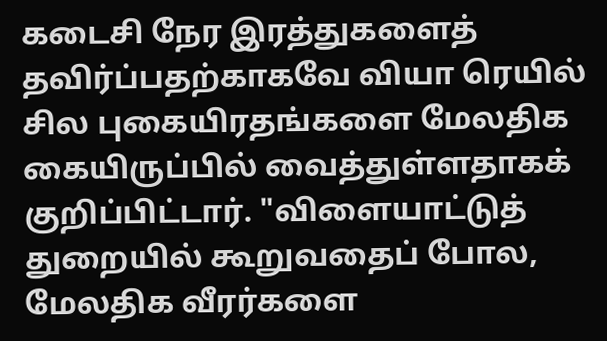கடைசி நேர இரத்துகளைத் தவிர்ப்பதற்காகவே வியா ரெயில் சில புகையிரதங்களை மேலதிக கையிருப்பில் வைத்துள்ளதாகக் குறிப்பிட்டார். "விளையாட்டுத் துறையில் கூறுவதைப் போல, மேலதிக வீரர்களை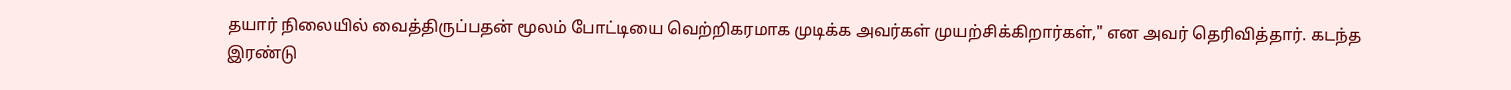தயார் நிலையில் வைத்திருப்பதன் மூலம் போட்டியை வெற்றிகரமாக முடிக்க அவர்கள் முயற்சிக்கிறார்கள்," என அவர் தெரிவித்தார். கடந்த இரண்டு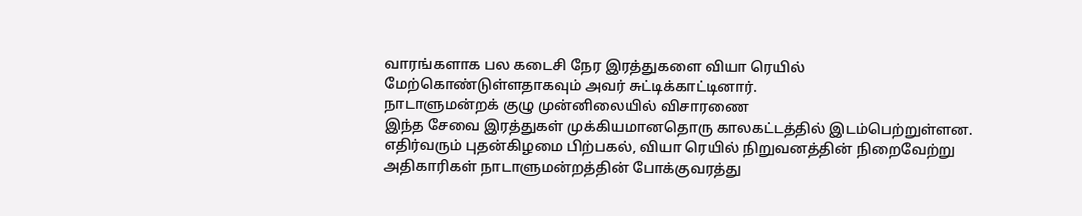வாரங்களாக பல கடைசி நேர இரத்துகளை வியா ரெயில் மேற்கொண்டுள்ளதாகவும் அவர் சுட்டிக்காட்டினார்.
நாடாளுமன்றக் குழு முன்னிலையில் விசாரணை
இந்த சேவை இரத்துகள் முக்கியமானதொரு காலகட்டத்தில் இடம்பெற்றுள்ளன. எதிர்வரும் புதன்கிழமை பிற்பகல், வியா ரெயில் நிறுவனத்தின் நிறைவேற்று அதிகாரிகள் நாடாளுமன்றத்தின் போக்குவரத்து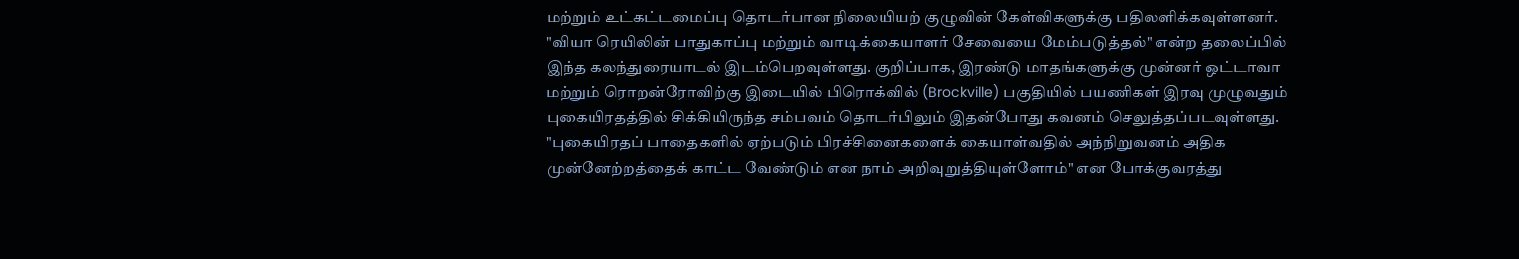மற்றும் உட்கட்டமைப்பு தொடர்பான நிலையியற் குழுவின் கேள்விகளுக்கு பதிலளிக்கவுள்ளனர்.
"வியா ரெயிலின் பாதுகாப்பு மற்றும் வாடிக்கையாளர் சேவையை மேம்படுத்தல்" என்ற தலைப்பில் இந்த கலந்துரையாடல் இடம்பெறவுள்ளது. குறிப்பாக, இரண்டு மாதங்களுக்கு முன்னர் ஒட்டாவா மற்றும் ரொறன்ரோவிற்கு இடையில் பிரொக்வில் (Brockville) பகுதியில் பயணிகள் இரவு முழுவதும் புகையிரதத்தில் சிக்கியிருந்த சம்பவம் தொடர்பிலும் இதன்போது கவனம் செலுத்தப்படவுள்ளது.
"புகையிரதப் பாதைகளில் ஏற்படும் பிரச்சினைகளைக் கையாள்வதில் அந்நிறுவனம் அதிக முன்னேற்றத்தைக் காட்ட வேண்டும் என நாம் அறிவுறுத்தியுள்ளோம்" என போக்குவரத்து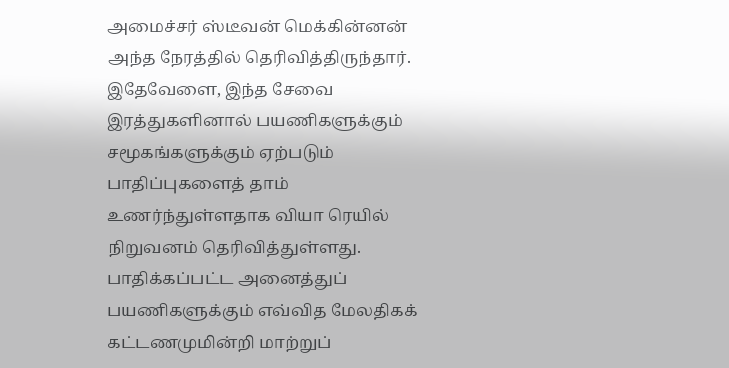அமைச்சர் ஸ்டீவன் மெக்கின்னன் அந்த நேரத்தில் தெரிவித்திருந்தார்.
இதேவேளை, இந்த சேவை இரத்துகளினால் பயணிகளுக்கும் சமூகங்களுக்கும் ஏற்படும் பாதிப்புகளைத் தாம் உணர்ந்துள்ளதாக வியா ரெயில் நிறுவனம் தெரிவித்துள்ளது. பாதிக்கப்பட்ட அனைத்துப் பயணிகளுக்கும் எவ்வித மேலதிகக் கட்டணமுமின்றி மாற்றுப்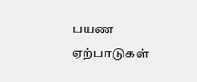பயண ஏற்பாடுகள்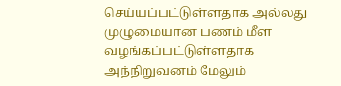செய்யப்பட்டுள்ளதாக அல்லது முழுமையான பணம் மீள வழங்கப்பட்டுள்ளதாக அந்நிறுவனம் மேலும்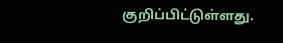குறிப்பிட்டுள்ளது.